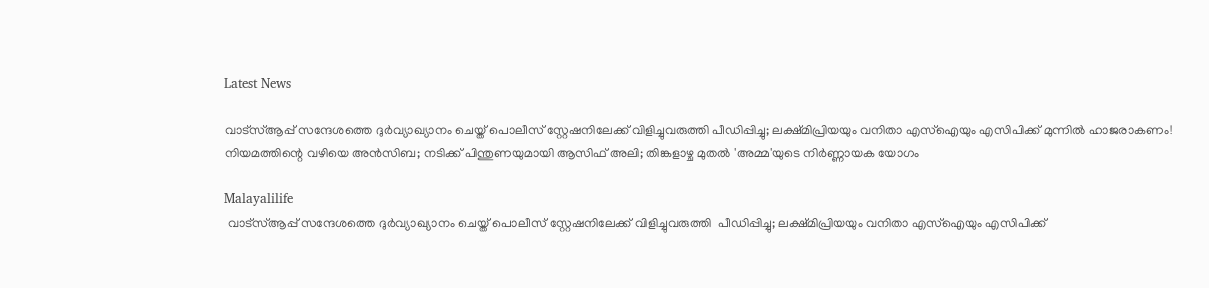Latest News

വാട്സ്ആപ്പ് സന്ദേശത്തെ ദുർവ്യാഖ്യാനം ചെയ്ത് പൊലീസ് സ്റ്റേഷനിലേക്ക് വിളിച്ചുവരുത്തി പീഡിപ്പിച്ചു; ലക്ഷ്മിപ്രിയയും വനിതാ എസ്‌ഐയും എസിപിക്ക് മുന്നില്‍ ഹാജരാകണം! നിയമത്തിന്റെ വഴിയെ അന്‍സിബ; നടിക്ക് പിന്തുണയുമായി ആസിഫ് അലി; തിങ്കളാഴ്ച മുതല്‍ 'അമ്മ'യുടെ നിര്‍ണ്ണായക യോഗം

Malayalilife
 വാട്സ്ആപ്പ് സന്ദേശത്തെ ദുർവ്യാഖ്യാനം ചെയ്ത് പൊലീസ് സ്റ്റേഷനിലേക്ക് വിളിച്ചുവരുത്തി  പീഡിപ്പിച്ചു; ലക്ഷ്മിപ്രിയയും വനിതാ എസ്‌ഐയും എസിപിക്ക്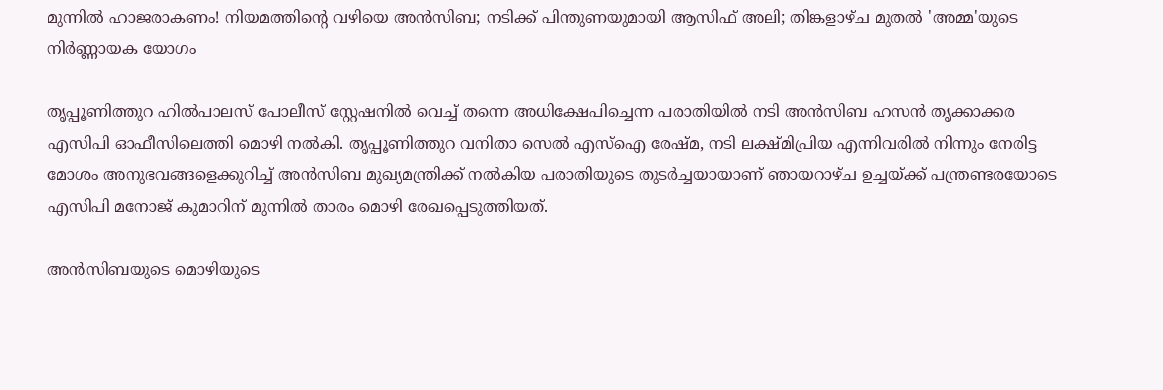മുന്നില്‍ ഹാജരാകണം! നിയമത്തിന്റെ വഴിയെ അന്‍സിബ; നടിക്ക് പിന്തുണയുമായി ആസിഫ് അലി; തിങ്കളാഴ്ച മുതല്‍ 'അമ്മ'യുടെ നിര്‍ണ്ണായക യോഗം

തൃപ്പൂണിത്തുറ ഹില്‍പാലസ് പോലീസ് സ്റ്റേഷനില്‍ വെച്ച് തന്നെ അധിക്ഷേപിച്ചെന്ന പരാതിയില്‍ നടി അന്‍സിബ ഹസന്‍ തൃക്കാക്കര എസിപി ഓഫീസിലെത്തി മൊഴി നല്‍കി. തൃപ്പൂണിത്തുറ വനിതാ സെല്‍ എസ്ഐ രേഷ്മ, നടി ലക്ഷ്മിപ്രിയ എന്നിവരില്‍ നിന്നും നേരിട്ട മോശം അനുഭവങ്ങളെക്കുറിച്ച് അന്‍സിബ മുഖ്യമന്ത്രിക്ക് നല്‍കിയ പരാതിയുടെ തുടര്‍ച്ചയായാണ് ഞായറാഴ്ച ഉച്ചയ്ക്ക് പന്ത്രണ്ടരയോടെ എസിപി മനോജ് കുമാറിന് മുന്നില്‍ താരം മൊഴി രേഖപ്പെടുത്തിയത്.

അന്‍സിബയുടെ മൊഴിയുടെ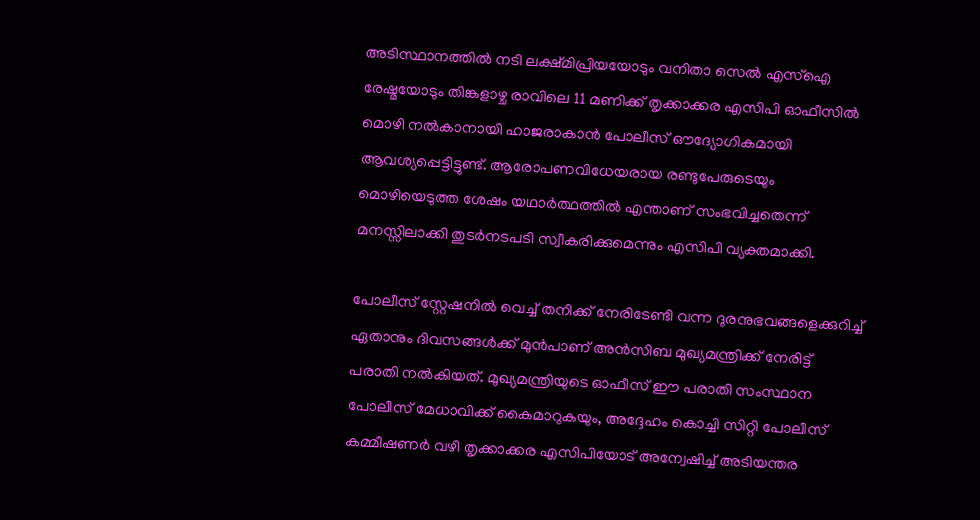അടിസ്ഥാനത്തില്‍ നടി ലക്ഷ്മിപ്രിയയോടും വനിതാ സെല്‍ എസ്ഐ രേഷ്മയോടും തിങ്കളാഴ്ച രാവിലെ 11 മണിക്ക് തൃക്കാക്കര എസിപി ഓഫീസില്‍ മൊഴി നല്‍കാനായി ഹാജരാകാന്‍ പോലീസ് ഔദ്യോഗികമായി ആവശ്യപ്പെട്ടിട്ടുണ്ട്. ആരോപണവിധേയരായ രണ്ടുപേരുടെയും മൊഴിയെടുത്ത ശേഷം യഥാര്‍ത്ഥത്തില്‍ എന്താണ് സംഭവിച്ചതെന്ന് മനസ്സിലാക്കി തുടര്‍നടപടി സ്വീകരിക്കുമെന്നും എസിപി വ്യക്തമാക്കി.

പോലീസ് സ്റ്റേഷനില്‍ വെച്ച് തനിക്ക് നേരിടേണ്ടി വന്ന ദുരനുഭവങ്ങളെക്കുറിച്ച് ഏതാനും ദിവസങ്ങള്‍ക്ക് മുന്‍പാണ് അന്‍സിബ മുഖ്യമന്ത്രിക്ക് നേരിട്ട് പരാതി നല്‍കിയത്. മുഖ്യമന്ത്രിയുടെ ഓഫീസ് ഈ പരാതി സംസ്ഥാന പോലീസ് മേധാവിക്ക് കൈമാറുകയും, അദ്ദേഹം കൊച്ചി സിറ്റി പോലീസ് കമ്മീഷണര്‍ വഴി തൃക്കാക്കര എസിപിയോട് അന്വേഷിച്ച് അടിയന്തര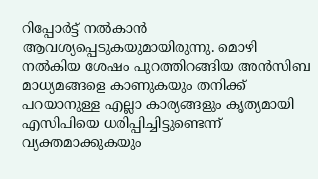റിപ്പോര്‍ട്ട് നല്‍കാന്‍ ആവശ്യപ്പെടുകയുമായിരുന്നു. മൊഴി നല്‍കിയ ശേഷം പുറത്തിറങ്ങിയ അന്‍സിബ മാധ്യമങ്ങളെ കാണുകയും തനിക്ക് പറയാനുള്ള എല്ലാ കാര്യങ്ങളും കൃത്യമായി എസിപിയെ ധരിപ്പിച്ചിട്ടുണ്ടെന്ന് വ്യക്തമാക്കുകയും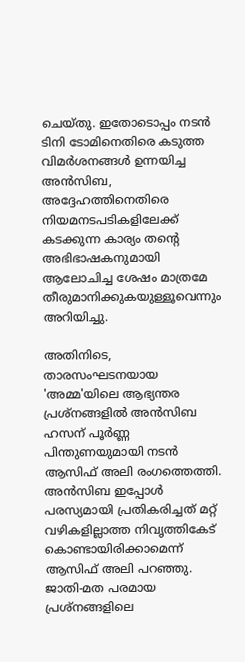ചെയ്തു. ഇതോടൊപ്പം നടന്‍ ടിനി ടോമിനെതിരെ കടുത്ത വിമര്‍ശനങ്ങള്‍ ഉന്നയിച്ച അന്‍സിബ, അദ്ദേഹത്തിനെതിരെ നിയമനടപടികളിലേക്ക് കടക്കുന്ന കാര്യം തന്റെ അഭിഭാഷകനുമായി ആലോചിച്ച ശേഷം മാത്രമേ തീരുമാനിക്കുകയുള്ളൂവെന്നും അറിയിച്ചു.

അതിനിടെ, താരസംഘടനയായ 'അമ്മ'യിലെ ആഭ്യന്തര പ്രശ്നങ്ങളില്‍ അന്‍സിബ ഹസന് പൂര്‍ണ്ണ പിന്തുണയുമായി നടന്‍ ആസിഫ് അലി രംഗത്തെത്തി. അന്‍സിബ ഇപ്പോള്‍ പരസ്യമായി പ്രതികരിച്ചത് മറ്റ് വഴികളില്ലാത്ത നിവൃത്തികേട് കൊണ്ടായിരിക്കാമെന്ന് ആസിഫ് അലി പറഞ്ഞു. ജാതി-മത പരമായ പ്രശ്നങ്ങളിലെ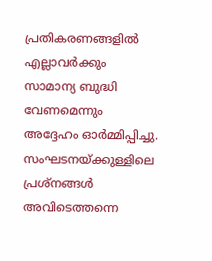പ്രതികരണങ്ങളില്‍ എല്ലാവര്‍ക്കും സാമാന്യ ബുദ്ധി വേണമെന്നും അദ്ദേഹം ഓര്‍മ്മിപ്പിച്ചു. സംഘടനയ്ക്കുള്ളിലെ പ്രശ്നങ്ങള്‍ അവിടെത്തന്നെ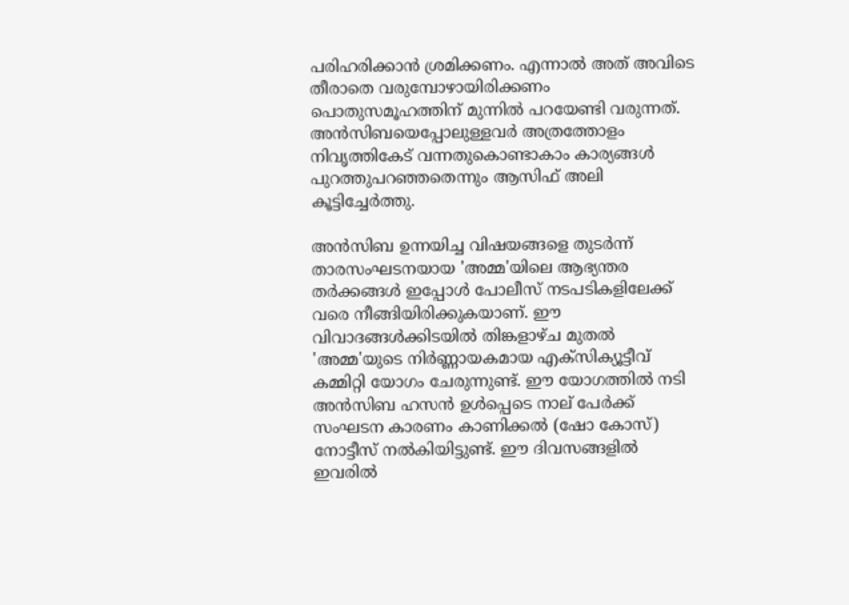പരിഹരിക്കാന്‍ ശ്രമിക്കണം. എന്നാല്‍ അത് അവിടെ തീരാതെ വരുമ്പോഴായിരിക്കണം പൊതുസമൂഹത്തിന് മുന്നില്‍ പറയേണ്ടി വരുന്നത്. അന്‍സിബയെപ്പോലുള്ളവര്‍ അത്രത്തോളം നിവൃത്തികേട് വന്നതുകൊണ്ടാകാം കാര്യങ്ങള്‍ പുറത്തുപറഞ്ഞതെന്നും ആസിഫ് അലി കൂട്ടിച്ചേര്‍ത്തു.

അന്‍സിബ ഉന്നയിച്ച വിഷയങ്ങളെ തുടര്‍ന്ന് താരസംഘടനയായ 'അമ്മ'യിലെ ആഭ്യന്തര തര്‍ക്കങ്ങള്‍ ഇപ്പോള്‍ പോലീസ് നടപടികളിലേക്ക് വരെ നീങ്ങിയിരിക്കുകയാണ്. ഈ വിവാദങ്ങള്‍ക്കിടയില്‍ തിങ്കളാഴ്ച മുതല്‍ 'അമ്മ'യുടെ നിര്‍ണ്ണായകമായ എക്സിക്യൂട്ടീവ് കമ്മിറ്റി യോഗം ചേരുന്നുണ്ട്. ഈ യോഗത്തില്‍ നടി അന്‍സിബ ഹസന്‍ ഉള്‍പ്പെടെ നാല് പേര്‍ക്ക് സംഘടന കാരണം കാണിക്കല്‍ (ഷോ കോസ്) നോട്ടീസ് നല്‍കിയിട്ടുണ്ട്. ഈ ദിവസങ്ങളില്‍ ഇവരില്‍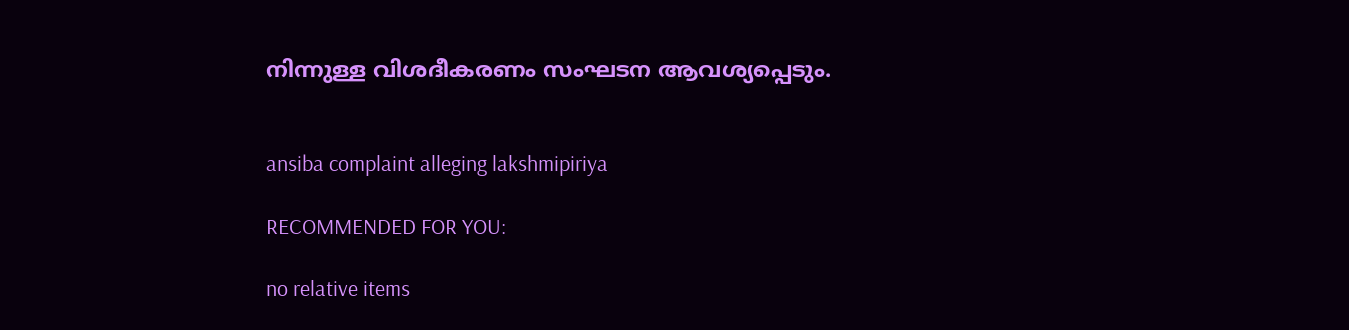നിന്നുള്ള വിശദീകരണം സംഘടന ആവശ്യപ്പെടും.


ansiba complaint alleging lakshmipiriya

RECOMMENDED FOR YOU:

no relative items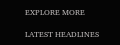EXPLORE MORE

LATEST HEADLINES